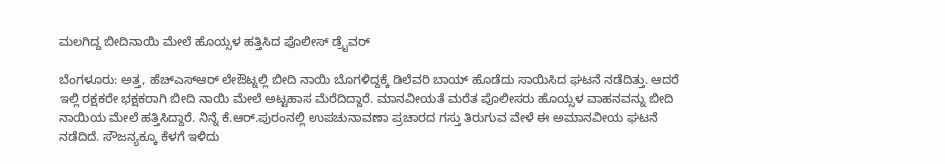ಮಲಗಿದ್ದ ಬೀದಿನಾಯಿ ಮೇಲೆ ಹೊಯ್ಸಳ ಹತ್ತಿಸಿದ ಪೊಲೀಸ್ ಡ್ರೈವರ್

ಬೆಂಗಳೂರು: ಅತ್ತ, ಹೆಚ್ಎಸ್ಆರ್ ಲೇಔಟ್ನಲ್ಲಿ ಬೀದಿ ನಾಯಿ ಬೊಗಳಿದ್ದಕ್ಕೆ ಡಿಲೆವರಿ ಬಾಯ್ ಹೊಡೆದು ಸಾಯಿಸಿದ ಘಟನೆ ನಡೆದಿತ್ತು. ಆದರೆ ಇಲ್ಲಿ ರಕ್ಷಕರೇ ಭಕ್ಷಕರಾಗಿ ಬೀದಿ ನಾಯಿ ಮೇಲೆ ಅಟ್ಟಹಾಸ ಮೆರೆದಿದ್ದಾರೆ. ಮಾನವೀಯತೆ ಮರೆತ ಪೊಲೀಸರು ಹೊಯ್ಸಳ ವಾಹನವನ್ನು ಬೀದಿ ನಾಯಿಯ ಮೇಲೆ ಹತ್ತಿಸಿದ್ದಾರೆ. ನಿನ್ನೆ ಕೆ.ಆರ್.ಪುರಂನಲ್ಲಿ ಉಪಚುನಾವಣಾ ಪ್ರಚಾರದ ಗಸ್ತು ತಿರುಗುವ ವೇಳೆ ಈ ಅಮಾನವೀಯ ಘಟನೆ ನಡೆದಿದೆ. ಸೌಜನ್ಯಕ್ಕೂ ಕೆಳಗೆ ಇಳಿದು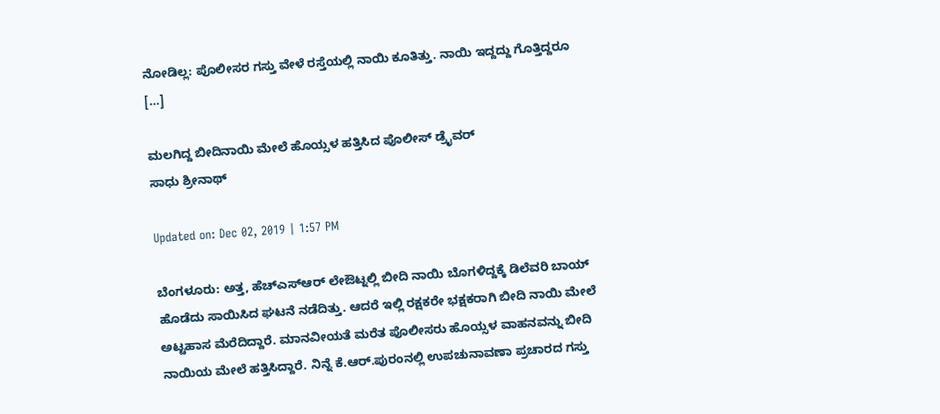ನೋಡಿಲ್ಲ: ಪೊಲೀಸರ ಗಸ್ತು ವೇಳೆ ರಸ್ತೆಯಲ್ಲಿ ನಾಯಿ ಕೂತಿತ್ತು. ನಾಯಿ ಇದ್ದದ್ದು ಗೊತ್ತಿದ್ದರೂ […]

ಮಲಗಿದ್ದ ಬೀದಿನಾಯಿ ಮೇಲೆ ಹೊಯ್ಸಳ ಹತ್ತಿಸಿದ ಪೊಲೀಸ್ ಡ್ರೈವರ್
ಸಾಧು ಶ್ರೀನಾಥ್

Updated on: Dec 02, 2019 | 1:57 PM

ಬೆಂಗಳೂರು: ಅತ್ತ, ಹೆಚ್ಎಸ್ಆರ್ ಲೇಔಟ್ನಲ್ಲಿ ಬೀದಿ ನಾಯಿ ಬೊಗಳಿದ್ದಕ್ಕೆ ಡಿಲೆವರಿ ಬಾಯ್ ಹೊಡೆದು ಸಾಯಿಸಿದ ಘಟನೆ ನಡೆದಿತ್ತು. ಆದರೆ ಇಲ್ಲಿ ರಕ್ಷಕರೇ ಭಕ್ಷಕರಾಗಿ ಬೀದಿ ನಾಯಿ ಮೇಲೆ ಅಟ್ಟಹಾಸ ಮೆರೆದಿದ್ದಾರೆ. ಮಾನವೀಯತೆ ಮರೆತ ಪೊಲೀಸರು ಹೊಯ್ಸಳ ವಾಹನವನ್ನು ಬೀದಿ ನಾಯಿಯ ಮೇಲೆ ಹತ್ತಿಸಿದ್ದಾರೆ. ನಿನ್ನೆ ಕೆ.ಆರ್.ಪುರಂನಲ್ಲಿ ಉಪಚುನಾವಣಾ ಪ್ರಚಾರದ ಗಸ್ತು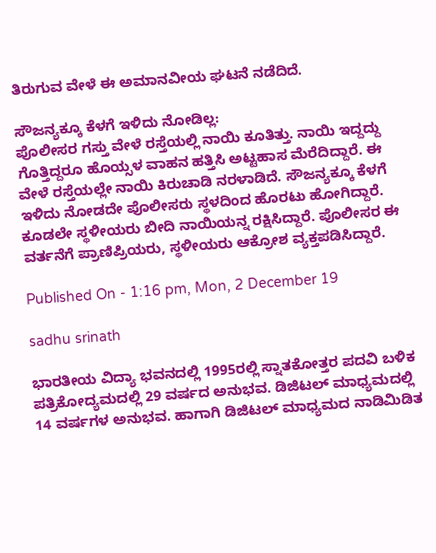ತಿರುಗುವ ವೇಳೆ ಈ ಅಮಾನವೀಯ ಘಟನೆ ನಡೆದಿದೆ.

ಸೌಜನ್ಯಕ್ಕೂ ಕೆಳಗೆ ಇಳಿದು ನೋಡಿಲ್ಲ:
ಪೊಲೀಸರ ಗಸ್ತು ವೇಳೆ ರಸ್ತೆಯಲ್ಲಿ ನಾಯಿ ಕೂತಿತ್ತು. ನಾಯಿ ಇದ್ದದ್ದು ಗೊತ್ತಿದ್ದರೂ ಹೊಯ್ಸಳ ವಾಹನ ಹತ್ತಿಸಿ ಅಟ್ಟಹಾಸ ಮೆರೆದಿದ್ದಾರೆ. ಈ ವೇಳೆ ರಸ್ತೆಯಲ್ಲೇ ನಾಯಿ ಕಿರುಚಾಡಿ ನರಳಾಡಿದೆ. ಸೌಜನ್ಯಕ್ಕೂ ಕೆಳಗೆ ಇಳಿದು ನೋಡದೇ ಪೊಲೀಸರು ಸ್ಥಳದಿಂದ ಹೊರಟು ಹೋಗಿದ್ದಾರೆ. ಕೂಡಲೇ ಸ್ಥಳೀಯರು ಬೀದಿ ನಾಯಿಯನ್ನ ರಕ್ಷಿಸಿದ್ದಾರೆ. ಪೊಲೀಸರ ಈ ವರ್ತನೆಗೆ ಪ್ರಾಣಿಪ್ರಿಯರು, ಸ್ಥಳೀಯರು ಆಕ್ರೋಶ ವ್ಯಕ್ತಪಡಿಸಿದ್ದಾರೆ.

Published On - 1:16 pm, Mon, 2 December 19

sadhu srinath

ಭಾರತೀಯ ವಿದ್ಯಾ ಭವನದಲ್ಲಿ 1995ರಲ್ಲಿ ಸ್ನಾತಕೋತ್ತರ ಪದವಿ ಬಳಿಕ ಪತ್ರಿಕೋದ್ಯಮದಲ್ಲಿ 29 ವರ್ಷದ ಅನುಭವ. ಡಿಜಿಟಲ್ ಮಾಧ್ಯಮದಲ್ಲಿ 14 ವರ್ಷಗಳ ಅನುಭವ. ಹಾಗಾಗಿ ಡಿಜಿಟಲ್ ಮಾಧ್ಯಮದ ನಾಡಿಮಿಡಿತ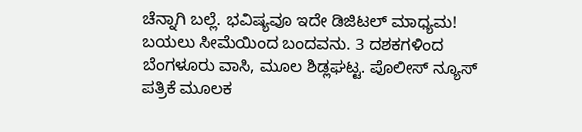ಚೆನ್ನಾಗಿ ಬಲ್ಲೆ. ಭವಿಷ್ಯವೂ ಇದೇ ಡಿಜಿಟಲ್ ಮಾಧ್ಯಮ! ಬಯಲು ಸೀಮೆಯಿಂದ ಬಂದವನು. 3 ದಶಕಗಳಿಂದ ಬೆಂಗಳೂರು ವಾಸಿ, ಮೂಲ ಶಿಡ್ಲಘಟ್ಟ. ಪೊಲೀಸ್ ನ್ಯೂಸ್ ಪತ್ರಿಕೆ ಮೂಲಕ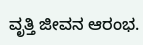ವೃತ್ತಿ ಜೀವನ ಆರಂಭ.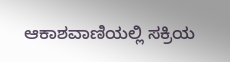ಆಕಾಶವಾಣಿಯಲ್ಲಿ ಸಕ್ರಿಯ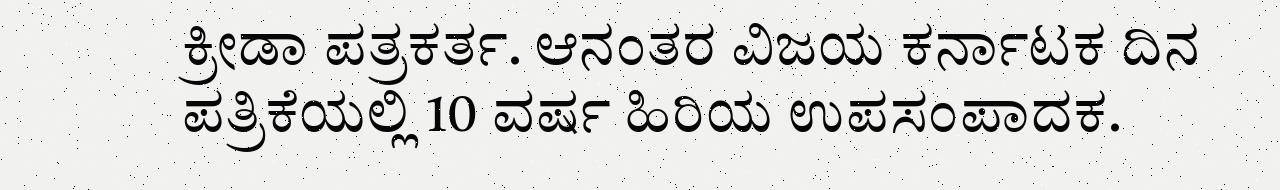ಕ್ರೀಡಾ ಪತ್ರಕರ್ತ. ಆನಂತರ ವಿಜಯ ಕರ್ನಾಟಕ ದಿನ ಪತ್ರಿಕೆಯಲ್ಲಿ 10 ವರ್ಷ ಹಿರಿಯ ಉಪಸಂಪಾದಕ.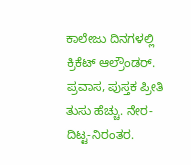ಕಾಲೇಜು ದಿನಗಳಲ್ಲಿ ಕ್ರಿಕೆಟ್ ಆಲ್ರೌಂಡರ್. ಪ್ರವಾಸ, ಪುಸ್ತಕ ಪ್ರೀತಿ ತುಸು ಹೆಚ್ಚು. ನೇರ-ದಿಟ್ಟ-ನಿರಂತರ.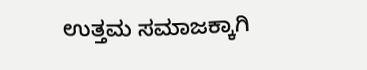ಉತ್ತಮ ಸಮಾಜಕ್ಕಾಗಿ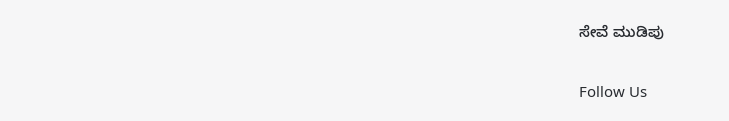ಸೇವೆ ಮುಡಿಪು

Follow Us